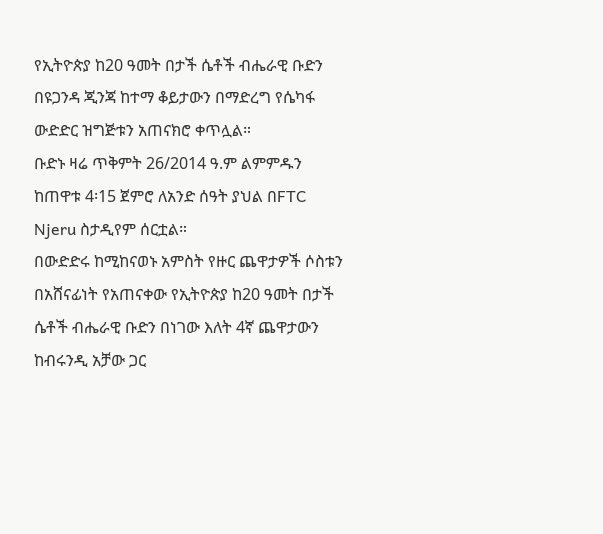የኢትዮጵያ ከ20 ዓመት በታች ሴቶች ብሔራዊ ቡድን በዩጋንዳ ጂንጃ ከተማ ቆይታውን በማድረግ የሴካፋ ውድድር ዝግጅቱን አጠናክሮ ቀጥሏል።
ቡድኑ ዛሬ ጥቅምት 26/2014 ዓ.ም ልምምዱን ከጠዋቱ 4፡15 ጀምሮ ለአንድ ሰዓት ያህል በFTC Njeru ስታዲየም ሰርቷል።
በውድድሩ ከሚከናወኑ አምስት የዙር ጨዋታዎች ሶስቱን በአሸናፊነት የአጠናቀው የኢትዮጵያ ከ20 ዓመት በታች ሴቶች ብሔራዊ ቡድን በነገው እለት 4ኛ ጨዋታውን ከብሩንዲ አቻው ጋር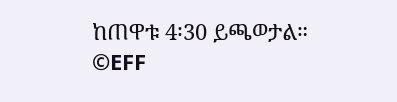ከጠዋቱ 4፡30 ይጫወታል።
©EFF